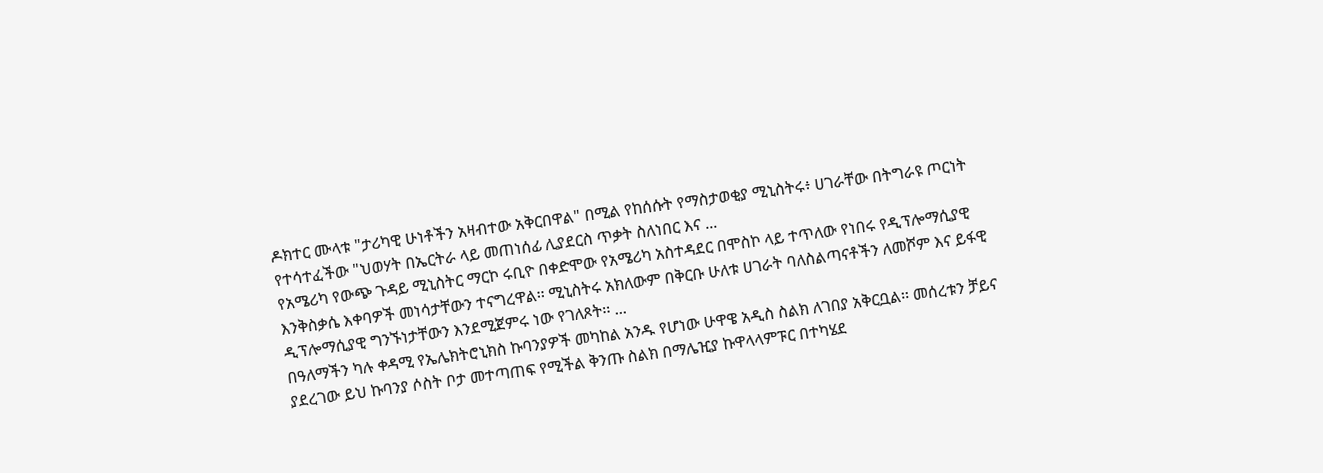ዶክተር ሙላቱ "ታሪካዊ ሁነቶችን አዛብተው አቅርበዋል" በሚል የከሰሱት የማስታወቂያ ሚኒስትሩ፥ ሀገራቸው በትግራዩ ጦርነት የተሳተፈችው "ህወሃት በኤርትራ ላይ መጠነሰፊ ሊያደርስ ጥቃት ስለነበር እና ...
የአሜሪካ የውጭ ጉዳይ ሚኒስትር ማርኮ ሩቢዮ በቀድሞው የአሜሪካ አስተዳደር በሞስኮ ላይ ተጥለው የነበሩ የዲፕሎማሲያዊ እንቅስቃሴ እቀባዎች መነሳታቸውን ተናግረዋል፡፡ ሚኒስትሩ አክለውም በቅርቡ ሁለቱ ሀገራት ባለስልጣናቶችን ለመሾም እና ይፋዊ ዲፕሎማሲያዊ ግንኙነታቸውን እንደሚጀምሩ ነው የገለጾት፡፡ ...
በዓለማችን ካሉ ቀዳሚ የኤሌክትሮኒክስ ኩባንያዎች መካከል አንዱ የሆነው ሁዋዌ አዲስ ስልክ ለገበያ አቅርቧል፡፡ መሰረቱን ቻይና ያደረገው ይህ ኩባንያ ሶስት ቦታ መተጣጠፍ የሚችል ቅንጡ ስልክ በማሌዢያ ኩዋላላምፑር በተካሄደ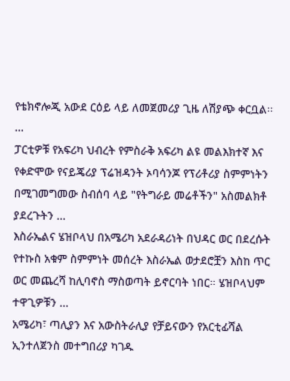የቴክኖሎጂ አውደ ርዕይ ላይ ለመጀመሪያ ጊዜ ለሽያጭ ቀርቧል፡፡ ...
ፓርቲዎቹ የአፍሪካ ህብረት የምስራቅ አፍሪካ ልዩ መልእክተኛ እና የቀድሞው የናይጄሪያ ፕሬዝዳንት ኦባሳንጆ የፕሪቶሪያ ስምምነትን በሚገመግመው ስብሰባ ላይ "የትግራይ መሬቶችን" አስመልክቶ ያደረጉትን ...
እስራኤልና ሄዝቦላህ በአሜሪካ አደራዳሪነት በህዳር ወር በደረሱት የተኩስ አቁም ስምምነት መሰረት እስራኤል ወታደሮቿን እስከ ጥር ወር መጨረሻ ከሊባኖስ ማስወጣት ይኖርባት ነበር። ሄዝቦላህም ተዋጊዎቹን ...
አሜሪካ፣ ጣሊያን እና አውስትራሊያ የቻይናውን የአርቲፊሻል ኢንተለጀንስ መተግበሪያ ካገዱ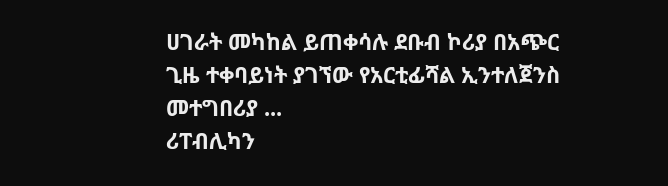ሀገራት መካከል ይጠቀሳሉ ደቡብ ኮሪያ በአጭር ጊዜ ተቀባይነት ያገኘው የአርቲፊሻል ኢንተለጀንስ መተግበሪያ ...
ሪፐብሊካን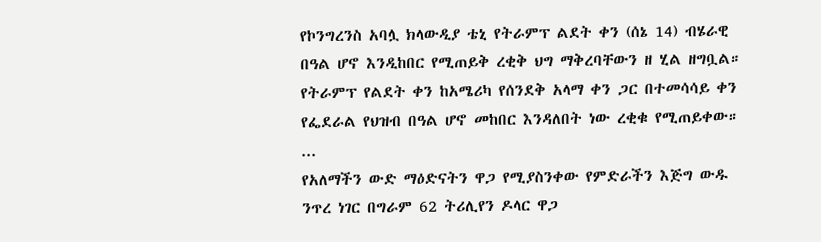የኮንግረንስ አባሏ ክላውዲያ ቴኒ የትራምፕ ልደት ቀን (ሰኔ 14) ብሄራዊ በዓል ሆኖ እንዲከበር የሚጠይቅ ረቂቅ ህግ ማቅረባቸውን ዘ ሂል ዘግቧል። የትራምፕ የልደት ቀን ከአሜሪካ የሰንደቅ አላማ ቀን ጋር በተመሳሳይ ቀን የፌደራል የህዝብ በዓል ሆኖ መከበር እንዳለበት ነው ረቂቁ የሚጠይቀው። ...
የአለማችን ውድ ማዕድናትን ዋጋ የሚያስንቀው የምድራችን እጅግ ውዱ ንጥረ ነገር በግራም 62 ትሪሊየን ዶላር ዋጋ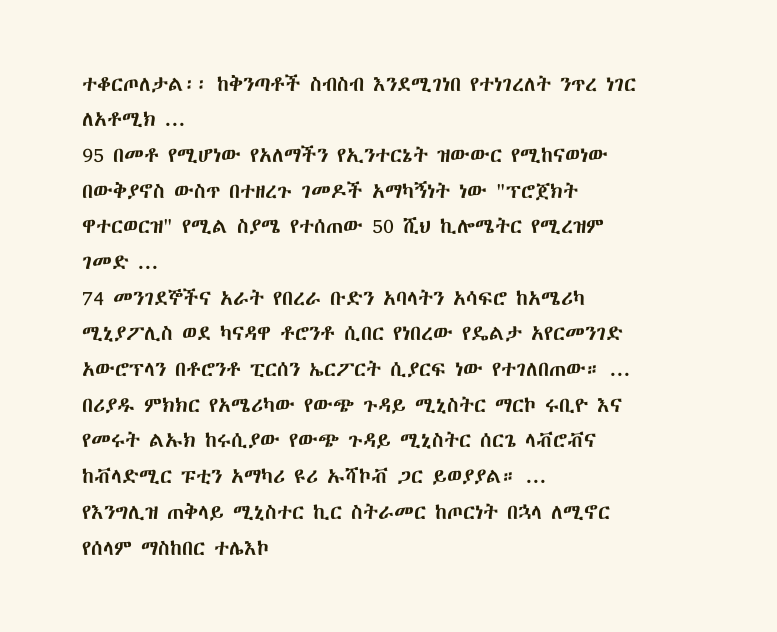ተቆርጦለታል፡፡ ከቅንጣቶች ስብስብ እንደሚገነበ የተነገረለት ንጥረ ነገር ለአቶሚክ ...
95 በመቶ የሚሆነው የአለማችን የኢንተርኔት ዝውውር የሚከናወነው በውቅያኖስ ውስጥ በተዘረጉ ገመዶች አማካኝነት ነው "ፕሮጀክት ዋተርወርዝ" የሚል ስያሜ የተሰጠው 50 ሺህ ኪሎሜትር የሚረዝም ገመድ ...
74 መንገደኞችና አራት የበረራ ቡድን አባላትን አሳፍሮ ከአሜሪካ ሚኒያፖሊስ ወደ ካናዳዋ ቶሮንቶ ሲበር የነበረው የዴልታ አየርመንገድ አውሮፕላን በቶሮንቶ ፒርሰን ኤርፖርት ሲያርፍ ነው የተገለበጠው። ...
በሪያዱ ምክክር የአሜሪካው የውጭ ጉዳይ ሚኒስትር ማርኮ ሩቢዮ እና የመሩት ልኡክ ከሩሲያው የውጭ ጉዳይ ሚኒስትር ሰርጌ ላቭሮቭና ከቭላድሚር ፑቲን አማካሪ ዩሪ ኡሻኮቭ ጋር ይወያያል። ...
የእንግሊዝ ጠቅላይ ሚኒስተር ኪር ስትራመር ከጦርነት በኋላ ለሚኖር የሰላም ማስከበር ተሌእኮ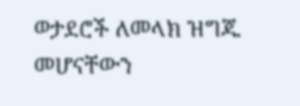ወታደሮች ለመላክ ዝግጁ መሆናቸውን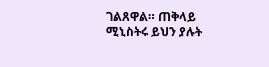ገልጸዋል። ጠቅላይ ሚኒስትሩ ይህን ያሉት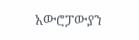አውሮፓውያን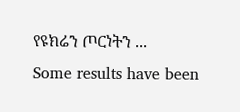የዩክሬን ጦርነትን ...
Some results have been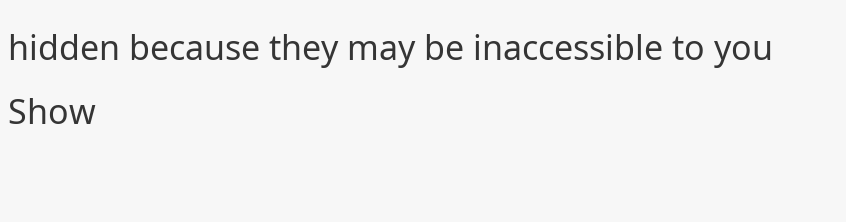hidden because they may be inaccessible to you
Show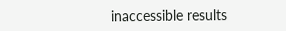inaccessible results